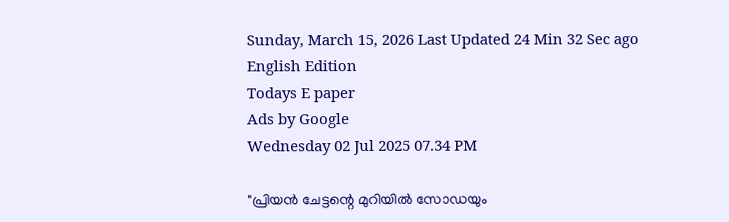Sunday, March 15, 2026 Last Updated 24 Min 32 Sec ago English Edition
Todays E paper
Ads by Google
Wednesday 02 Jul 2025 07.34 PM

"പ്രിയൻ ചേട്ടന്റെ മുറിയിൽ സോഡയും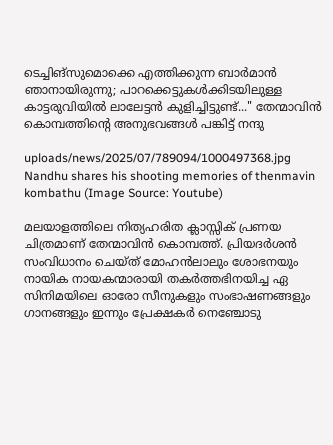ടെച്ചിങ്‌സുമൊക്കെ എത്തിക്കുന്ന ബാർമാൻ ഞാനായിരുന്നു; പാറക്കെട്ടുകള്‍ക്കിടയിലുള്ള കാട്ടരുവിയിൽ ലാലേട്ടൻ കുളിച്ചിട്ടുണ്ട്..." തേന്മാവിൻ കൊമ്പത്തിന്റെ അനുഭവങ്ങൾ പങ്കിട്ട് നന്ദു

uploads/news/2025/07/789094/1000497368.jpg
Nandhu shares his shooting memories of thenmavin kombathu (Image Source: Youtube)

മലയാളത്തിലെ നിത്യഹരിത ക്ലാസ്സിക്‌ പ്രണയ ചിത്രമാണ് തേന്മാവിൻ കൊമ്പത്ത്‌. പ്രിയദർശൻ സംവിധാനം ചെയ്ത് മോഹൻലാലും ശോഭനയും നായിക നായകന്മാരായി തകർത്തഭിനയിച്ച ഏ സിനിമയിലെ ഓരോ സീനുകളും സംഭാഷണങ്ങളും ഗാനങ്ങളും ഇന്നും പ്രേക്ഷകർ നെഞ്ചോടു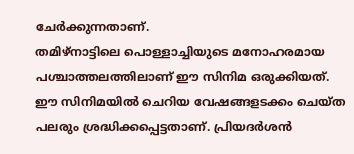ചേർക്കുന്നതാണ്.
തമിഴ്‌നാട്ടിലെ പൊള്ളാച്ചിയുടെ മനോഹരമായ പശ്ചാത്തലത്തിലാണ് ഈ സിനിമ ഒരുക്കിയത്‌.
ഈ സിനിമയിൽ ചെറിയ വേഷങ്ങളടക്കം ചെയ്ത പലരും ശ്രദ്ധിക്കപ്പെട്ടതാണ്. പ്രിയദർശൻ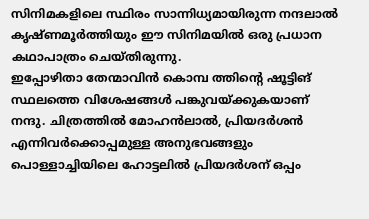സിനിമകളിലെ സ്ഥിരം സാന്നിധ്യമായിരുന്ന നന്ദലാല്‍ കൃഷ്‌ണമൂർത്തിയും ഈ സിനിമയിൽ ഒരു പ്രധാന കഥാപാത്രം ചെയ്തിരുന്നു.
ഇപ്പോഴിതാ തേന്മാവിൻ കൊമ്പ ത്തിന്റെ ഷൂട്ടിങ് സ്ഥലത്തെ വിശേഷങ്ങള്‍ പങ്കുവയ്ക്കുകയാണ് നന്ദു. ചിത്രത്തില്‍ മോഹൻലാല്‍, പ്രിയദർശൻ എന്നിവർക്കൊപ്പമുള്ള അനുഭവങ്ങളും പൊള്ളാച്ചിയിലെ ഹോട്ടലില്‍ പ്രിയദർശന് ഒപ്പം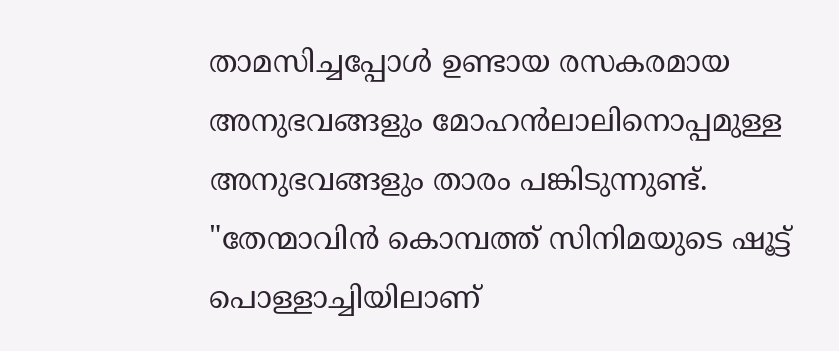താമസിച്ചപ്പോള്‍ ഉണ്ടായ രസകരമായ അനുഭവങ്ങളും മോഹൻലാലിനൊപ്പമുള്ള അനുഭവങ്ങളും താരം പങ്കിടുന്നുണ്ട്.
"തേന്മാവിൻ കൊമ്പത്ത് സിനിമയുടെ ഷൂട്ട് പൊള്ളാച്ചിയിലാണ്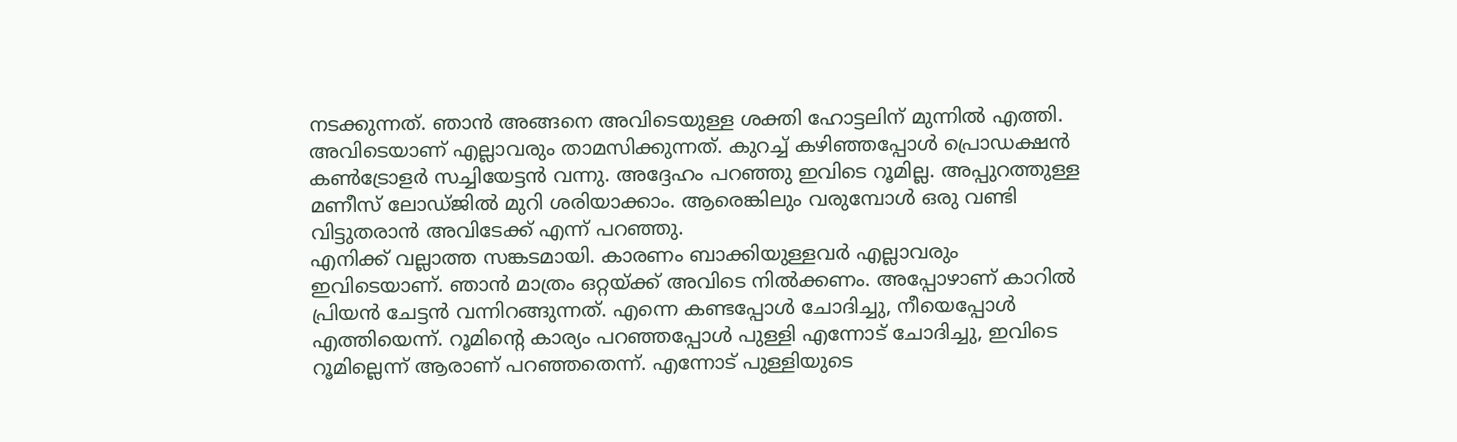നടക്കുന്നത്. ഞാൻ അങ്ങനെ അവിടെയുള്ള ശക്തി ഹോട്ടലിന് മുന്നില്‍ എത്തി. അവിടെയാണ് എല്ലാവരും താമസിക്കുന്നത്. കുറച്ച്‌ കഴിഞ്ഞപ്പോള്‍ പ്രൊഡക്ഷൻ കണ്‍ട്രോളർ സച്ചിയേട്ടൻ വന്നു. അദ്ദേഹം പറഞ്ഞു ഇവിടെ റൂമില്ല. അപ്പുറത്തുള്ള മണീസ് ലോഡ്‌ജില്‍ മുറി ശരിയാക്കാം. ആരെങ്കിലും വരുമ്പോൾ ഒരു വണ്ടി വിട്ടുതരാൻ അവിടേക്ക് എന്ന് പറഞ്ഞു.
എനിക്ക് വല്ലാത്ത സങ്കടമായി. കാരണം ബാക്കിയുള്ളവർ എല്ലാവരും ഇവിടെയാണ്. ഞാൻ മാത്രം ഒറ്റയ്ക്ക് അവിടെ നില്‍ക്കണം. അപ്പോഴാണ് കാറില്‍ പ്രിയൻ ചേട്ടൻ വന്നിറങ്ങുന്നത്. എന്നെ കണ്ടപ്പോള്‍ ചോദിച്ചു, നീയെപ്പോള്‍ എത്തിയെന്ന്. റൂമിന്റെ കാര്യം പറഞ്ഞപ്പോള്‍ പുള്ളി എന്നോട് ചോദിച്ചു, ഇവിടെ റൂമില്ലെന്ന് ആരാണ് പറഞ്ഞതെന്ന്. എന്നോട് പുള്ളിയുടെ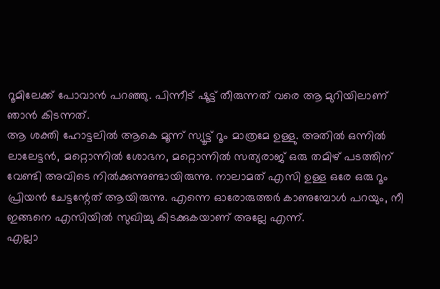റൂമിലേക്ക് പോവാൻ പറഞ്ഞു. പിന്നീട് ഷൂട്ട് തീരുന്നത് വരെ ആ മുറിയിലാണ് ഞാൻ കിടന്നത്.
ആ ശക്തി ഹോട്ടലില്‍ ആകെ മൂന്ന് സ്യൂട്ട് റൂം മാത്രമേ ഉള്ളു. അതില്‍ ഒന്നില്‍ ലാലേട്ടൻ, മറ്റൊന്നില്‍ ശോഭന, മറ്റൊന്നില്‍ സത്യരാജ് ഒരു തമിഴ് പടത്തിന് വേണ്ടി അവിടെ നില്‍ക്കുന്നുണ്ടായിരുന്നു. നാലാമത് എസി ഉള്ള ഒരേ ഒരു റൂം പ്രിയൻ ചേട്ടന്റേത് ആയിരുന്നു. എന്നെ ഓരോരുത്തർ കാണുമ്പോൾ പറയും, നീ ഇങ്ങനെ എസിയില്‍ സുഖിച്ചു കിടക്കുകയാണ് അല്ലേ എന്ന്.
എല്ലാ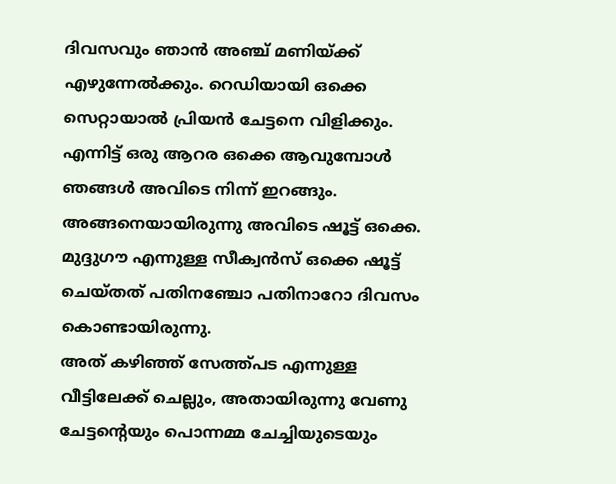ദിവസവും ഞാൻ അഞ്ച് മണിയ്ക്ക് എഴുന്നേല്‍ക്കും. റെഡിയായി ഒക്കെ സെറ്റായാല്‍ പ്രിയൻ ചേട്ടനെ വിളിക്കും. എന്നിട്ട് ഒരു ആറര ഒക്കെ ആവുമ്പോൾ ഞങ്ങള്‍ അവിടെ നിന്ന് ഇറങ്ങും. അങ്ങനെയായിരുന്നു അവിടെ ഷൂട്ട് ഒക്കെ. മുദ്ദുഗൗ എന്നുള്ള സീക്വൻസ് ഒക്കെ ഷൂട്ട് ചെയ്‌തത് പതിനഞ്ചോ പതിനാറോ ദിവസം കൊണ്ടായിരുന്നു.
അത് കഴിഞ്ഞ് സേത്ത്പട എന്നുള്ള വീട്ടിലേക്ക് ചെല്ലും, അതായിരുന്നു വേണു ചേട്ടന്റെയും പൊന്നമ്മ ചേച്ചിയുടെയും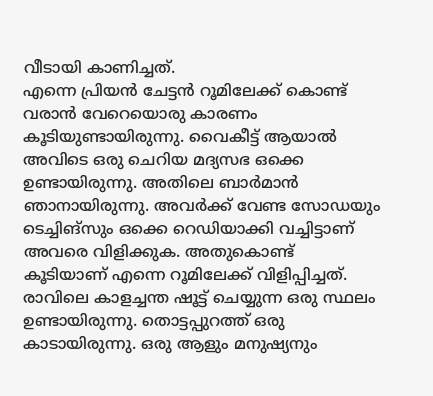വീടായി കാണിച്ചത്.
എന്നെ പ്രിയൻ ചേട്ടൻ റൂമിലേക്ക് കൊണ്ട് വരാൻ വേറെയൊരു കാരണം കൂടിയുണ്ടായിരുന്നു. വൈകീട്ട് ആയാല്‍ അവിടെ ഒരു ചെറിയ മദ്യസഭ ഒക്കെ ഉണ്ടായിരുന്നു. അതിലെ ബാർമാൻ ഞാനായിരുന്നു. അവർക്ക് വേണ്ട സോഡയും ടെച്ചിങ്‌സും ഒക്കെ റെഡിയാക്കി വച്ചിട്ടാണ് അവരെ വിളിക്കുക. അതുകൊണ്ട് കൂടിയാണ് എന്നെ റൂമിലേക്ക് വിളിപ്പിച്ചത്.
രാവിലെ കാളച്ചന്ത ഷൂട്ട് ചെയ്യുന്ന ഒരു സ്ഥലം ഉണ്ടായിരുന്നു. തൊട്ടപ്പുറത്ത് ഒരു കാടായിരുന്നു. ഒരു ആളും മനുഷ്യനും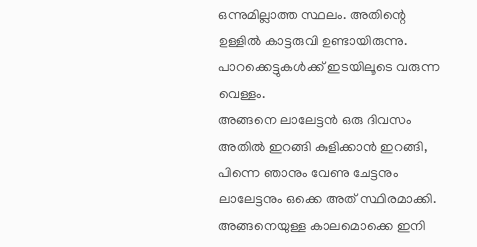ഒന്നുമില്ലാത്ത സ്ഥലം. അതിന്റെ ഉള്ളില്‍ കാട്ടരുവി ഉണ്ടായിരുന്നു. പാറക്കെട്ടുകള്‍ക്ക് ഇടയിലൂടെ വരുന്ന വെള്ളം.
അങ്ങനെ ലാലേട്ടൻ ഒരു ദിവസം അതില്‍ ഇറങ്ങി കുളിക്കാൻ ഇറങ്ങി, പിന്നെ ഞാനും വേണു ചേട്ടനും ലാലേട്ടനും ഒക്കെ അത് സ്ഥിരമാക്കി. അങ്ങനെയുള്ള കാലമൊക്കെ ഇനി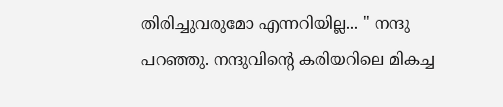തിരിച്ചുവരുമോ എന്നറിയില്ല... " നന്ദു പറഞ്ഞു. നന്ദുവിന്റെ കരിയറിലെ മികച്ച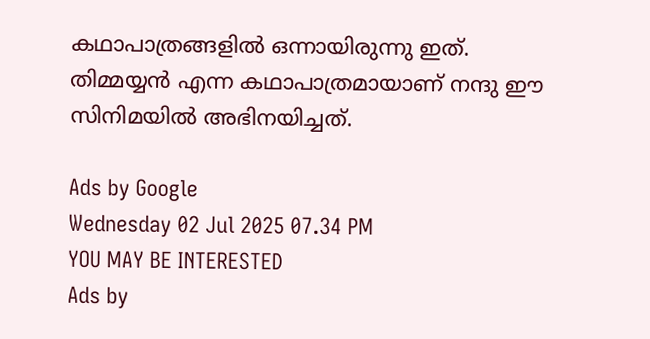കഥാപാത്രങ്ങളില്‍ ഒന്നായിരുന്നു ഇത്. തിമ്മയ്യൻ എന്ന കഥാപാത്രമായാണ് നന്ദു ഈ സിനിമയില്‍ അഭിനയിച്ചത്.

Ads by Google
Wednesday 02 Jul 2025 07.34 PM
YOU MAY BE INTERESTED
Ads by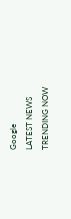Google
LATEST NEWS
TRENDING NOW